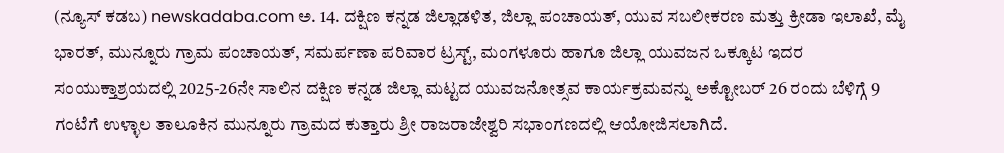(ನ್ಯೂಸ್ ಕಡಬ) newskadaba.com ಅ. 14. ದಕ್ಷಿಣ ಕನ್ನಡ ಜಿಲ್ಲಾಡಳಿತ, ಜಿಲ್ಲಾ ಪಂಚಾಯತ್, ಯುವ ಸಬಲೀಕರಣ ಮತ್ತು ಕ್ರೀಡಾ ಇಲಾಖೆ, ಮೈ ಭಾರತ್, ಮುನ್ನೂರು ಗ್ರಾಮ ಪಂಚಾಯತ್, ಸಮರ್ಪಣಾ ಪರಿವಾರ ಟ್ರಸ್ಟ್, ಮಂಗಳೂರು ಹಾಗೂ ಜಿಲ್ಲಾ ಯುವಜನ ಒಕ್ಕೂಟ ಇದರ ಸಂಯುಕ್ತಾಶ್ರಯದಲ್ಲಿ 2025-26ನೇ ಸಾಲಿನ ದಕ್ಷಿಣ ಕನ್ನಡ ಜಿಲ್ಲಾ ಮಟ್ಟದ ಯುವಜನೋತ್ಸವ ಕಾರ್ಯಕ್ರಮವನ್ನು ಅಕ್ಟೋಬರ್ 26 ರಂದು ಬೆಳಿಗ್ಗೆ 9 ಗಂಟೆಗೆ ಉಳ್ಳಾಲ ತಾಲೂಕಿನ ಮುನ್ನೂರು ಗ್ರಾಮದ ಕುತ್ತಾರು ಶ್ರೀ ರಾಜರಾಜೇಶ್ವರಿ ಸಭಾಂಗಣದಲ್ಲಿ ಆಯೋಜಿಸಲಾಗಿದೆ.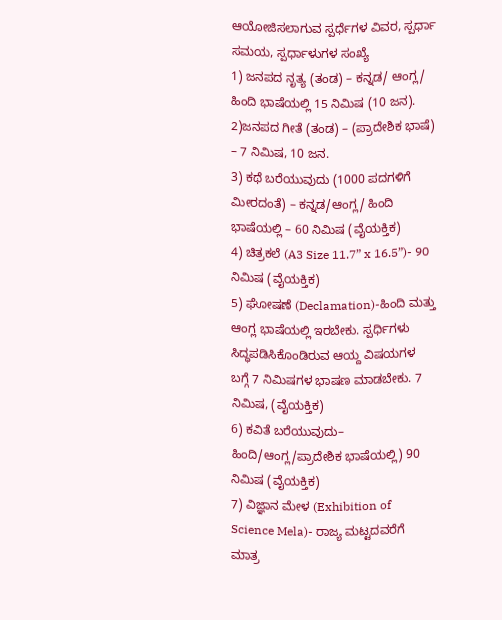ಆಯೋಜಿಸಲಾಗುವ ಸ್ಪರ್ಧೆಗಳ ವಿವರ, ಸ್ಪರ್ಧಾ ಸಮಯ, ಸ್ಪರ್ಧಾಳುಗಳ ಸಂಖ್ಯೆ
1) ಜನಪದ ನೃತ್ಯ (ತಂಡ) – ಕನ್ನಡ/ ಆಂಗ್ಲ/ ಹಿಂದಿ ಭಾಷೆಯಲ್ಲಿ 15 ನಿಮಿಷ (10 ಜನ). 2)ಜನಪದ ಗೀತೆ (ತಂಡ) – (ಪ್ರಾದೇಶಿಕ ಭಾಷೆ) – 7 ನಿಮಿಷ, 10 ಜನ.
3) ಕಥೆ ಬರೆಯುವುದು (1000 ಪದಗಳಿಗೆ ಮೀರದಂತೆ) – ಕನ್ನಡ/ಆಂಗ್ಲ/ ಹಿಂದಿ ಭಾಷೆಯಲ್ಲಿ – 60 ನಿಮಿಷ (ವೈಯಕ್ತಿಕ)
4) ಚಿತ್ರಕಲೆ (A3 Size 11.7” x 16.5”)- 90 ನಿಮಿಷ (ವೈಯಕ್ತಿಕ)
5) ಘೋಷಣೆ (Declamation)-ಹಿಂದಿ ಮತ್ತು ಆಂಗ್ಲ ಭಾಷೆಯಲ್ಲಿ ಇರಬೇಕು. ಸ್ಪರ್ಧಿಗಳು ಸಿದ್ಧಪಡಿಸಿಕೊಂಡಿರುವ ಆಯ್ದ ವಿಷಯಗಳ ಬಗ್ಗೆ 7 ನಿಮಿಷಗಳ ಭಾಷಣ ಮಾಡಬೇಕು. 7 ನಿಮಿಷ, (ವೈಯಕ್ತಿಕ)
6) ಕವಿತೆ ಬರೆಯುವುದು– ಹಿಂದಿ/ಆಂಗ್ಲ/ಪ್ರಾದೇಶಿಕ ಭಾಷೆಯಲ್ಲಿ) 90 ನಿಮಿಷ (ವೈಯಕ್ತಿಕ)
7) ವಿಜ್ಞಾನ ಮೇಳ (Exhibition of Science Mela)- ರಾಜ್ಯ ಮಟ್ಟದವರೆಗೆ ಮಾತ್ರ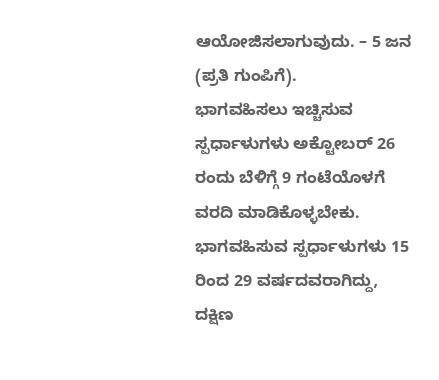ಆಯೋಜಿಸಲಾಗುವುದು. – 5 ಜನ (ಪ್ರತಿ ಗುಂಪಿಗೆ).
ಭಾಗವಹಿಸಲು ಇಚ್ಚಿಸುವ ಸ್ಪರ್ಧಾಳುಗಳು ಅಕ್ಟೋಬರ್ 26 ರಂದು ಬೆಳಿಗ್ಗೆ 9 ಗಂಟೆಯೊಳಗೆ ವರದಿ ಮಾಡಿಕೊಳ್ಳಬೇಕು. ಭಾಗವಹಿಸುವ ಸ್ಪರ್ಧಾಳುಗಳು 15 ರಿಂದ 29 ವರ್ಷದವರಾಗಿದ್ದು, ದಕ್ಷಿಣ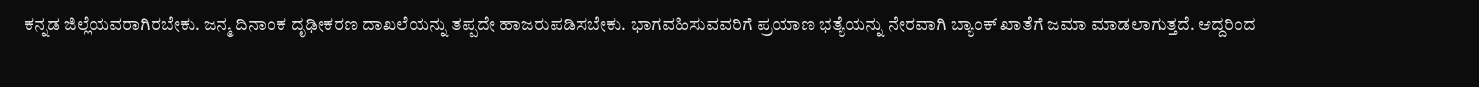ಕನ್ನಡ ಜಿಲ್ಲೆಯವರಾಗಿರಬೇಕು. ಜನ್ಮ ದಿನಾಂಕ ದೃಢೀಕರಣ ದಾಖಲೆಯನ್ನು ತಪ್ಪದೇ ಹಾಜರುಪಡಿಸಬೇಕು. ಭಾಗವಹಿಸುವವರಿಗೆ ಪ್ರಯಾಣ ಭತ್ಯೆಯನ್ನು ನೇರವಾಗಿ ಬ್ಯಾಂಕ್ ಖಾತೆಗೆ ಜಮಾ ಮಾಡಲಾಗುತ್ತದೆ. ಆದ್ದರಿಂದ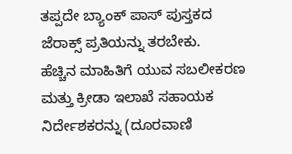ತಪ್ಪದೇ ಬ್ಯಾಂಕ್ ಪಾಸ್ ಪುಸ್ತಕದ ಜೆರಾಕ್ಸ್ ಪ್ರತಿಯನ್ನು ತರಬೇಕು.
ಹೆಚ್ಚಿನ ಮಾಹಿತಿಗೆ ಯುವ ಸಬಲೀಕರಣ ಮತ್ತು ಕ್ರೀಡಾ ಇಲಾಖೆ ಸಹಾಯಕ ನಿರ್ದೇಶಕರನ್ನು (ದೂರವಾಣಿ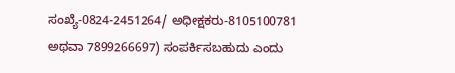ಸಂಖ್ಯೆ-0824-2451264/ ಅಧೀಕ್ಷಕರು-8105100781 ಅಥವಾ 7899266697) ಸಂಪರ್ಕಿಸಬಹುದು ಎಂದು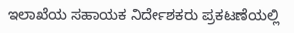ಇಲಾಖೆಯ ಸಹಾಯಕ ನಿರ್ದೇಶಕರು ಪ್ರಕಟಣೆಯಲ್ಲಿ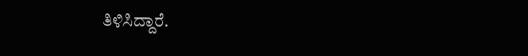ತಿಳಿಸಿದ್ದಾರೆ.